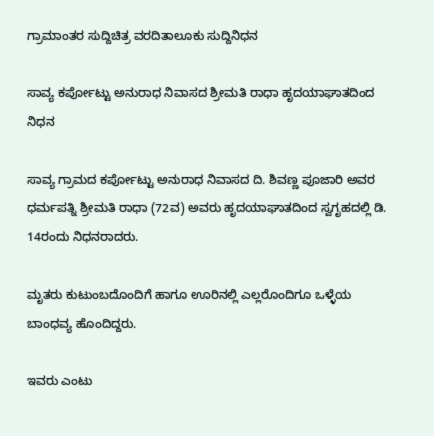ಗ್ರಾಮಾಂತರ ಸುದ್ದಿಚಿತ್ರ ವರದಿತಾಲೂಕು ಸುದ್ದಿನಿಧನ

ಸಾವ್ಯ ಕರ್ಪೋಟ್ಟು ಅನುರಾಧ ನಿವಾಸದ ಶ್ರೀಮತಿ ರಾಧಾ ಹೃದಯಾಘಾತದಿಂದ ನಿಧನ

ಸಾವ್ಯ ಗ್ರಾಮದ ಕರ್ಪೋಟ್ಟು ಅನುರಾಧ ನಿವಾಸದ ದಿ‌. ಶಿವಣ್ಣ ಪೂಜಾರಿ ಅವರ ಧರ್ಮಪತ್ನಿ ಶ್ರೀಮತಿ ರಾಧಾ (72ವ) ಅವರು ಹೃದಯಾಘಾತದಿಂದ ಸ್ವಗೃಹದಲ್ಲಿ ಡಿ. 14ರಂದು ನಿಧನರಾದರು.

ಮೃತರು ಕುಟುಂಬದೊಂದಿಗೆ ಹಾಗೂ ಊರಿನಲ್ಲಿ ಎಲ್ಲರೊಂದಿಗೂ ಒಳ್ಳೆಯ ಬಾಂಧವ್ಯ ಹೊಂದಿದ್ದರು.

ಇವರು ಎಂಟು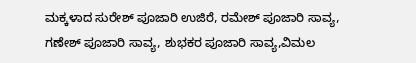ಮಕ್ಕಳಾದ ಸುರೇಶ್ ಪೂಜಾರಿ ಉಜಿರೆ, ರಮೇಶ್ ಪೂಜಾರಿ ಸಾವ್ಯ, ಗಣೇಶ್ ಪೂಜಾರಿ ಸಾವ್ಯ, ಶುಭಕರ ಪೂಜಾರಿ ಸಾವ್ಯ,ವಿಮಲ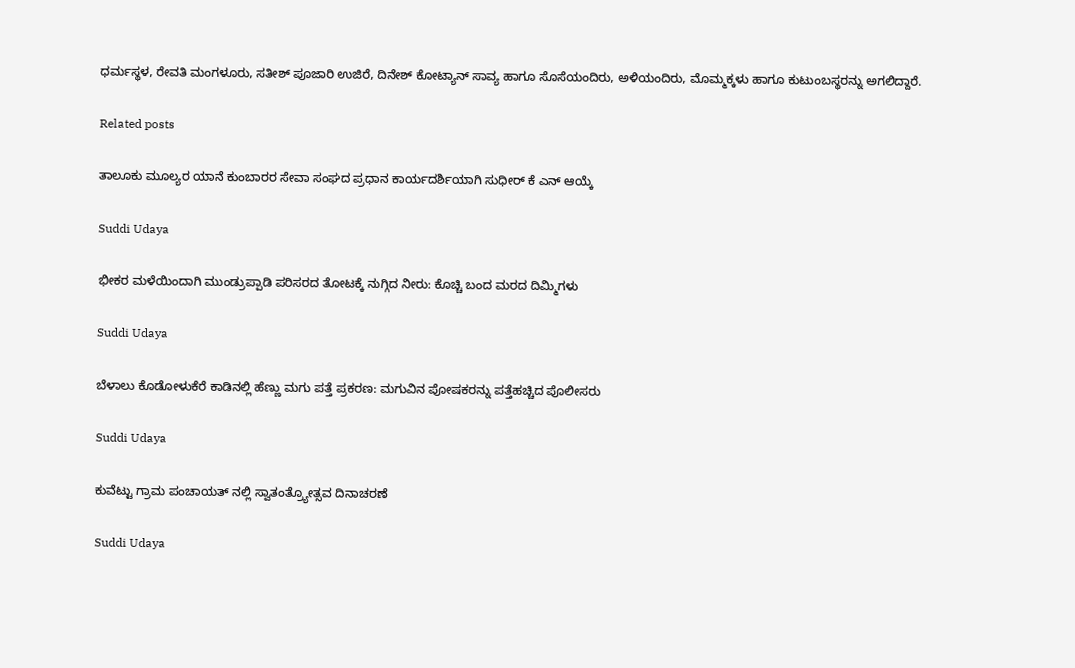ಧರ್ಮಸ್ಥಳ, ರೇವತಿ ಮಂಗಳೂರು, ಸತೀಶ್ ಪೂಜಾರಿ ಉಜಿರೆ, ದಿನೇಶ್ ಕೋಟ್ಯಾನ್ ಸಾವ್ಯ ಹಾಗೂ ಸೊಸೆಯಂದಿರು, ಅಳಿಯಂದಿರು, ಮೊಮ್ಮಕ್ಕಳು ಹಾಗೂ ಕುಟುಂಬಸ್ಥರನ್ನು ಅಗಲಿದ್ದಾರೆ.

Related posts

ತಾಲೂಕು ಮೂಲ್ಯರ ಯಾನೆ ಕುಂಬಾರರ ಸೇವಾ ಸಂಘದ ಪ್ರಧಾನ ಕಾರ್ಯದರ್ಶಿಯಾಗಿ ಸುಧೀರ್ ಕೆ ಎನ್ ಆಯ್ಕೆ

Suddi Udaya

ಭೀಕರ ಮಳೆಯಿಂದಾಗಿ ಮುಂಡ್ರುಪ್ಪಾಡಿ ಪರಿಸರದ ತೋಟಕ್ಕೆ ನುಗ್ಗಿದ ನೀರು: ಕೊಚ್ಚಿ ಬಂದ ಮರದ ದಿಮ್ಮಿಗಳು

Suddi Udaya

ಬೆಳಾಲು ಕೊಡೋಳುಕೆರೆ ಕಾಡಿನಲ್ಲಿ ಹೆಣ್ಣು ಮಗು ಪತ್ತೆ ಪ್ರಕರಣ: ಮಗುವಿನ ಪೋಷಕರನ್ನು ಪತ್ತೆಹಚ್ಚಿದ ಪೊಲೀಸರು

Suddi Udaya

ಕುವೆಟ್ಟು ಗ್ರಾಮ ಪಂಚಾಯತ್ ನಲ್ಲಿ ಸ್ವಾತಂತ್ರ್ಯೋತ್ಸವ ದಿನಾಚರಣೆ

Suddi Udaya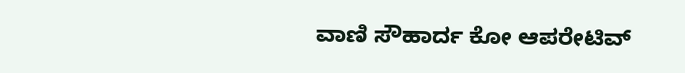ವಾಣಿ ಸೌಹಾರ್ದ ಕೋ ಆಪರೇಟಿವ್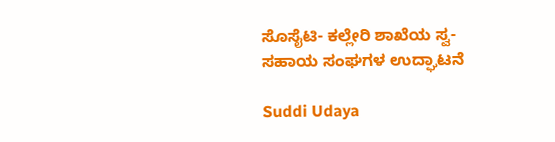ಸೊಸೈಟಿ- ಕಲ್ಲೇರಿ ಶಾಖೆಯ ಸ್ವ-ಸಹಾಯ ಸಂಘಗಳ ಉದ್ಘಾಟನೆ

Suddi Udaya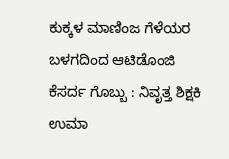ಕುಕ್ಕಳ ಮಾಣಿಂಜ ಗೆಳೆಯರ ಬಳಗದಿಂದ ಆಟಿಡೊಂಜಿ ಕೆಸರ್ದ ಗೊಬ್ಬು : ನಿವೃತ್ತ ಶಿಕ್ಷಕಿ ಉಮಾ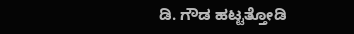ಡಿ. ಗೌಡ ಹಟ್ಟತ್ತೋಡಿ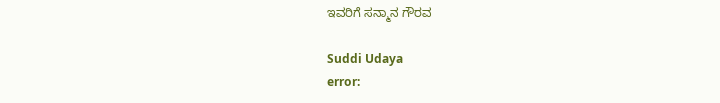ಇವರಿಗೆ ಸನ್ಮಾನ ಗೌರವ

Suddi Udaya
error: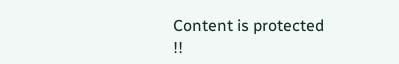Content is protected !!